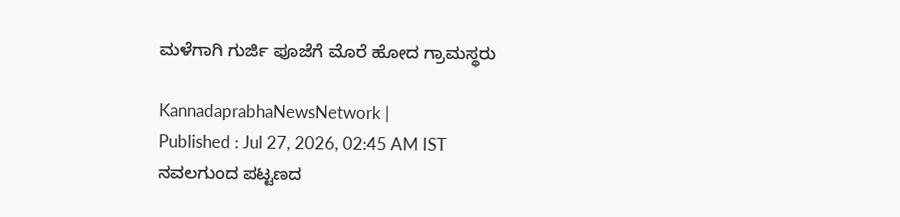ಮಳೆಗಾಗಿ ಗುರ್ಜಿ ಪೂಜೆಗೆ ಮೊರೆ ಹೋದ ಗ್ರಾಮಸ್ಥರು

KannadaprabhaNewsNetwork |
Published : Jul 27, 2026, 02:45 AM IST
ನವಲಗುಂದ ಪಟ್ಟಣದ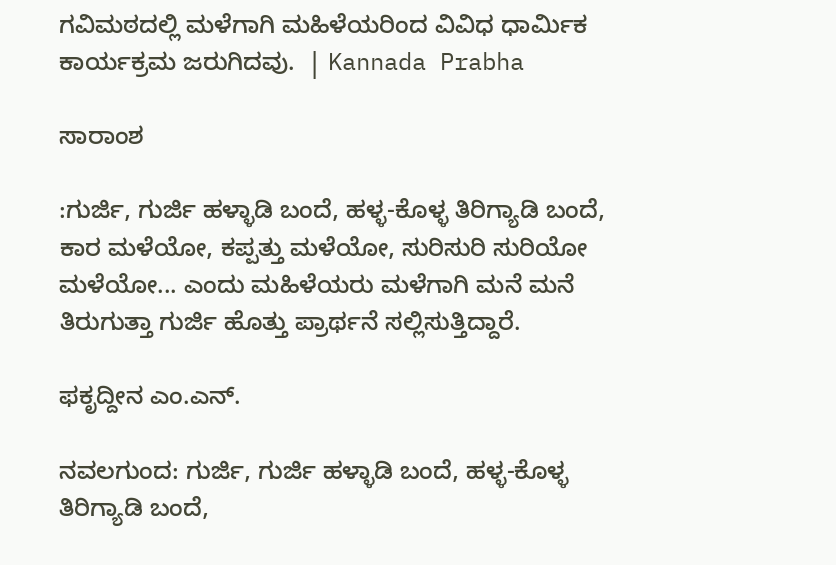ಗವಿಮಠದಲ್ಲಿ ಮಳೆಗಾಗಿ ಮಹಿಳೆಯರಿಂದ ವಿವಿಧ ಧಾರ್ಮಿಕ ಕಾರ್ಯಕ್ರಮ ಜರುಗಿದವು.  | Kannada Prabha

ಸಾರಾಂಶ

:ಗುರ್ಜಿ, ಗುರ್ಜಿ ಹಳ್ಳಾಡಿ ಬಂದೆ, ಹಳ್ಳ-ಕೊಳ್ಳ ತಿರಿಗ್ಯಾಡಿ ಬಂದೆ, ಕಾರ ಮಳೆಯೋ, ಕಪ್ಪತ್ತು ಮಳೆಯೋ, ಸುರಿಸುರಿ ಸುರಿಯೋ ಮಳೆಯೋ... ಎಂದು ಮಹಿಳೆಯರು ಮಳೆಗಾಗಿ ಮನೆ ಮನೆ ತಿರುಗುತ್ತಾ ಗುರ್ಜಿ ಹೊತ್ತು ಪ್ರಾರ್ಥನೆ ಸಲ್ಲಿಸುತ್ತಿದ್ದಾರೆ.

ಫಕೃದ್ದೀನ ಎಂ.ಎನ್.

ನವಲಗುಂದ: ಗುರ್ಜಿ, ಗುರ್ಜಿ ಹಳ್ಳಾಡಿ ಬಂದೆ, ಹಳ್ಳ-ಕೊಳ್ಳ ತಿರಿಗ್ಯಾಡಿ ಬಂದೆ,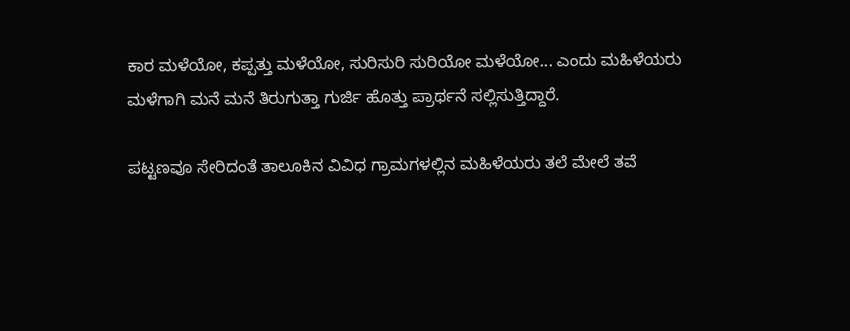ಕಾರ ಮಳೆಯೋ, ಕಪ್ಪತ್ತು ಮಳೆಯೋ, ಸುರಿಸುರಿ ಸುರಿಯೋ ಮಳೆಯೋ... ಎಂದು ಮಹಿಳೆಯರು ಮಳೆಗಾಗಿ ಮನೆ ಮನೆ ತಿರುಗುತ್ತಾ ಗುರ್ಜಿ ಹೊತ್ತು ಪ್ರಾರ್ಥನೆ ಸಲ್ಲಿಸುತ್ತಿದ್ದಾರೆ.

ಪಟ್ಟಣವೂ ಸೇರಿದಂತೆ ತಾಲೂಕಿನ ವಿವಿಧ ಗ್ರಾಮಗಳಲ್ಲಿನ ಮಹಿಳೆಯರು ತಲೆ ಮೇಲೆ ತವೆ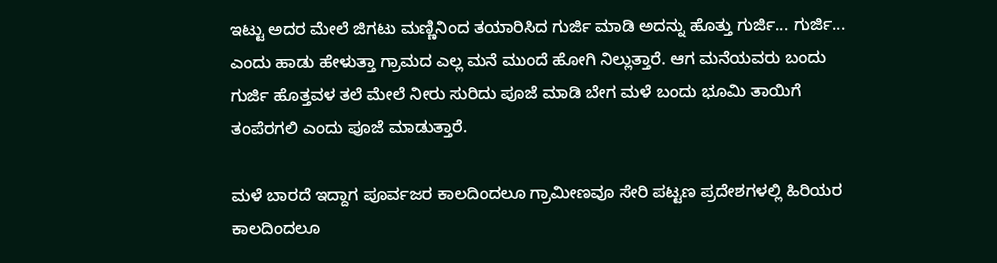ಇಟ್ಟು ಅದರ ಮೇಲೆ ಜಿಗಟು ಮಣ್ಣಿನಿಂದ ತಯಾರಿಸಿದ ಗುರ್ಜಿ ಮಾಡಿ ಅದನ್ನು ಹೊತ್ತು ಗುರ್ಜಿ... ಗುರ್ಜಿ... ಎಂದು ಹಾಡು ಹೇಳುತ್ತಾ ಗ್ರಾಮದ ಎಲ್ಲ ಮನೆ ಮುಂದೆ ಹೋಗಿ ನಿಲ್ಲುತ್ತಾರೆ. ಆಗ ಮನೆಯವರು ಬಂದು ಗುರ್ಜಿ ಹೊತ್ತವಳ ತಲೆ ಮೇಲೆ ನೀರು ಸುರಿದು ಪೂಜೆ ಮಾಡಿ ಬೇಗ ಮಳೆ ಬಂದು ಭೂಮಿ ತಾಯಿಗೆ ತಂಪೆರಗಲಿ ಎಂದು ಪೂಜೆ ಮಾಡುತ್ತಾರೆ.

ಮಳೆ ಬಾರದೆ ಇದ್ದಾಗ ಪೂರ್ವಜರ ಕಾಲದಿಂದಲೂ ಗ್ರಾಮೀಣವೂ ಸೇರಿ ಪಟ್ಟಣ ಪ್ರದೇಶಗಳಲ್ಲಿ ಹಿರಿಯರ ಕಾಲದಿಂದಲೂ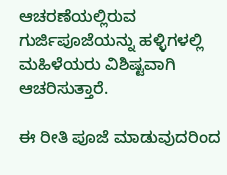ಆಚರಣೆಯಲ್ಲಿರುವ ಗುರ್ಜಿಪೂಜೆಯನ್ನು ಹಳ್ಳಿಗಳಲ್ಲಿ ಮಹಿಳೆಯರು ವಿಶಿಷ್ಟವಾಗಿ ಆಚರಿಸುತ್ತಾರೆ.

ಈ ರೀತಿ ಪೂಜೆ ಮಾಡುವುದರಿಂದ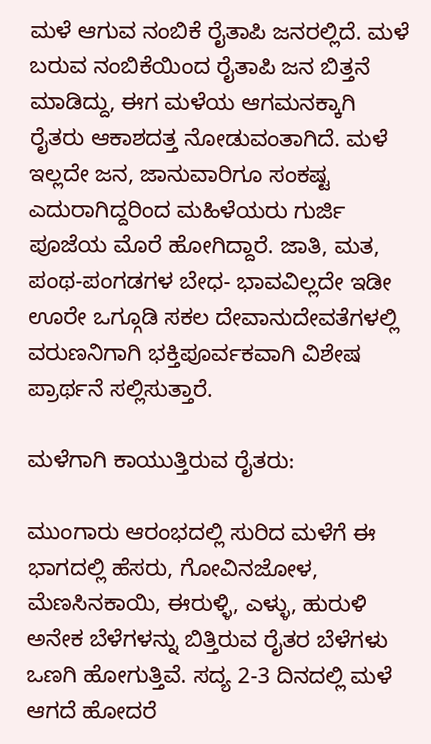ಮಳೆ ಆಗುವ ನಂಬಿಕೆ ರೈತಾಪಿ ಜನರಲ್ಲಿದೆ. ಮಳೆ ಬರುವ ನಂಬಿಕೆಯಿಂದ ರೈತಾಪಿ ಜನ ಬಿತ್ತನೆ ಮಾಡಿದ್ದು, ಈಗ ಮಳೆಯ ಆಗಮನಕ್ಕಾಗಿ ರೈತರು ಆಕಾಶದತ್ತ ನೋಡುವಂತಾಗಿದೆ. ಮಳೆ ಇಲ್ಲದೇ ಜನ, ಜಾನುವಾರಿಗೂ ಸಂಕಷ್ಟ ಎದುರಾಗಿದ್ದರಿಂದ ಮಹಿಳೆಯರು ಗುರ್ಜಿ ಪೂಜೆಯ ಮೊರೆ ಹೋಗಿದ್ದಾರೆ. ಜಾತಿ, ಮತ, ಪಂಥ-ಪಂಗಡಗಳ ಬೇಧ- ಭಾವವಿಲ್ಲದೇ ಇಡೀ ಊರೇ ಒಗ್ಗೂಡಿ ಸಕಲ ದೇವಾನುದೇವತೆಗಳಲ್ಲಿ ವರುಣನಿಗಾಗಿ ಭಕ್ತಿಪೂರ್ವಕವಾಗಿ ವಿಶೇಷ ಪ್ರಾರ್ಥನೆ ಸಲ್ಲಿಸುತ್ತಾರೆ.

ಮಳೆಗಾಗಿ ಕಾಯುತ್ತಿರುವ ರೈತರು:

ಮುಂಗಾರು ಆರಂಭದಲ್ಲಿ ಸುರಿದ ಮಳೆಗೆ ಈ ಭಾಗದಲ್ಲಿ ಹೆಸರು, ಗೋವಿನಜೋಳ, ಮೆಣಸಿನಕಾಯಿ, ಈರುಳ್ಳಿ, ಎಳ್ಳು, ಹುರುಳಿ ಅನೇಕ ಬೆಳೆಗಳನ್ನು ಬಿತ್ತಿರುವ ರೈತರ ಬೆಳೆಗಳು ಒಣಗಿ ಹೋಗುತ್ತಿವೆ. ಸದ್ಯ 2-3 ದಿನದಲ್ಲಿ ಮಳೆ ಆಗದೆ ಹೋದರೆ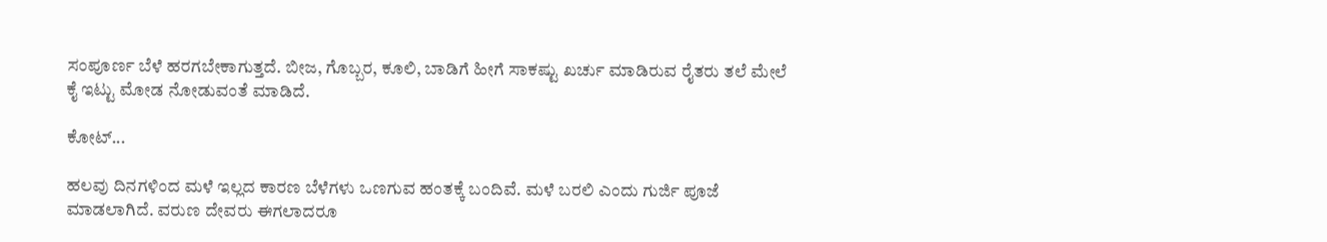ಸಂಪೂರ್ಣ ಬೆಳೆ ಹರಗಬೇಕಾಗುತ್ತದೆ. ಬೀಜ, ಗೊಬ್ಬರ, ಕೂಲಿ, ಬಾಡಿಗೆ ಹೀಗೆ ಸಾಕಷ್ಟು ಖರ್ಚು ಮಾಡಿರುವ ರೈತರು ತಲೆ ಮೇಲೆ ಕೈ ಇಟ್ಟು ಮೋಡ ನೋಡುವಂತೆ ಮಾಡಿದೆ.

ಕೋಟ್...

ಹಲವು ದಿನಗಳಿಂದ ಮಳೆ ಇಲ್ಲದ ಕಾರಣ ಬೆಳೆಗಳು ಒಣಗುವ ಹಂತಕ್ಕೆ ಬಂದಿವೆ. ಮಳೆ ಬರಲಿ ಎಂದು ಗುರ್ಜಿ ಪೂಜೆ ಮಾಡಲಾಗಿದೆ. ವರುಣ ದೇವರು ಈಗಲಾದರೂ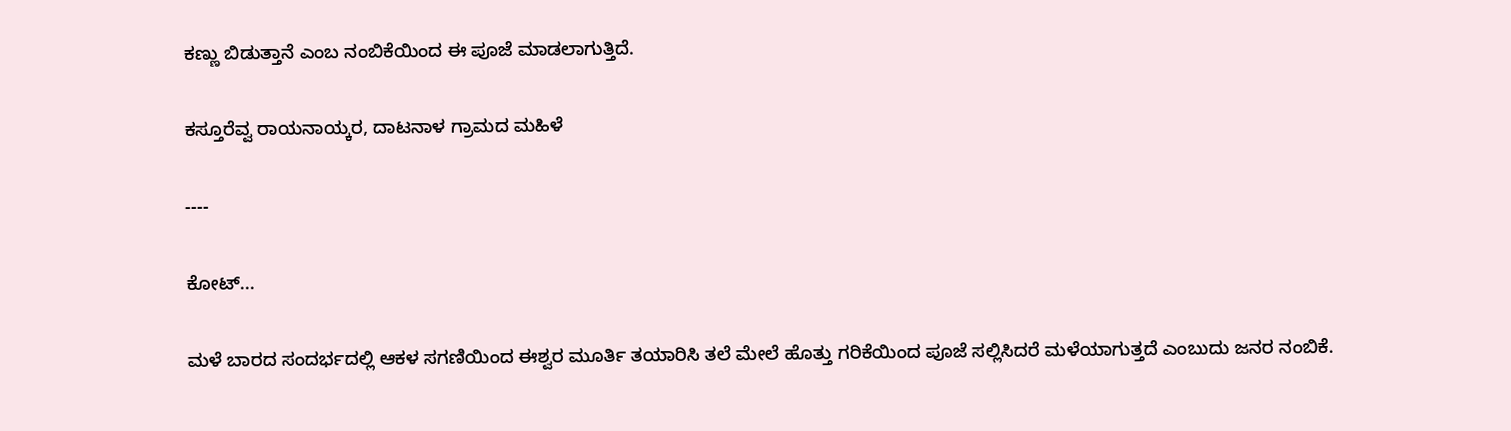ಕಣ್ಣು ಬಿಡುತ್ತಾನೆ ಎಂಬ ನಂಬಿಕೆಯಿಂದ ಈ ಪೂಜೆ ಮಾಡಲಾಗುತ್ತಿದೆ.

ಕಸ್ತೂರೆವ್ವ ರಾಯನಾಯ್ಕರ, ದಾಟನಾಳ ಗ್ರಾಮದ ಮಹಿಳೆ

----

ಕೋಟ್...

ಮಳೆ ಬಾರದ ಸಂದರ್ಭದಲ್ಲಿ ಆಕಳ ಸಗಣಿಯಿಂದ ಈಶ್ವರ ಮೂರ್ತಿ ತಯಾರಿಸಿ ತಲೆ ಮೇಲೆ ಹೊತ್ತು ಗರಿಕೆಯಿಂದ ಪೂಜೆ ಸಲ್ಲಿಸಿದರೆ ಮಳೆಯಾಗುತ್ತದೆ ಎಂಬುದು ಜನರ ನಂಬಿಕೆ.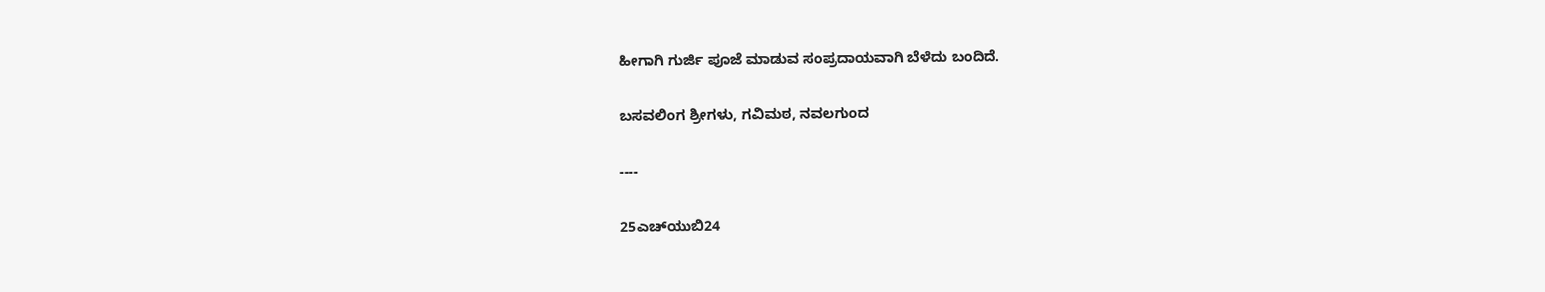ಹೀಗಾಗಿ ಗುರ್ಜಿ ಪೂಜೆ ಮಾಡುವ ಸಂಪ್ರದಾಯವಾಗಿ ಬೆಳೆದು ಬಂದಿದೆ.

ಬಸವಲಿಂಗ ಶ್ರೀಗಳು, ಗವಿಮಠ, ನವಲಗುಂದ

----

25ಎಚ್‌ಯುಬಿ24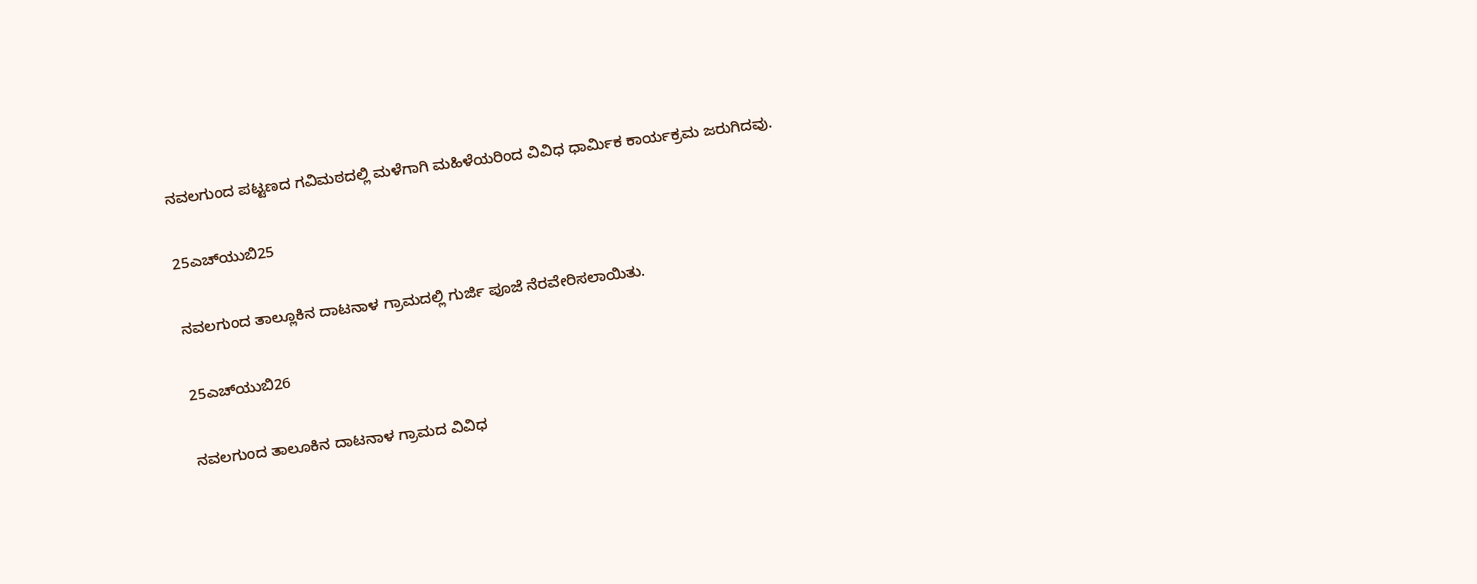ನವಲಗುಂದ ಪಟ್ಟಣದ ಗವಿಮಠದಲ್ಲಿ ಮಳೆಗಾಗಿ ಮಹಿಳೆಯರಿಂದ ವಿವಿಧ ಧಾರ್ಮಿಕ ಕಾರ್ಯಕ್ರಮ ಜರುಗಿದವು.

25ಎಚ್‌ಯುಬಿ25

ನವಲಗುಂದ ತಾಲ್ಲೂಕಿನ ದಾಟನಾಳ ಗ್ರಾಮದಲ್ಲಿ ಗುರ್ಜಿ ಪೂಜೆ ನೆರವೇರಿಸಲಾಯಿತು.

25ಎಚ್‌ಯುಬಿ26

ನವಲಗುಂದ ತಾಲೂಕಿನ ದಾಟನಾಳ ಗ್ರಾಮದ ವಿವಿಧ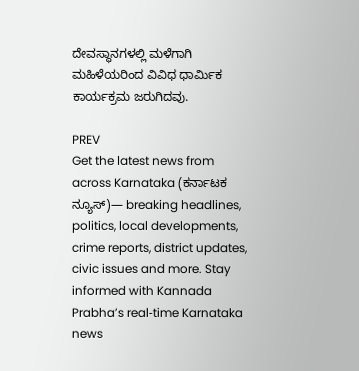ದೇವಸ್ಥಾನಗಳಲ್ಲಿ ಮಳೆಗಾಗಿ ಮಹಿಳೆಯರಿಂದ ವಿವಿಧ ಧಾರ್ಮಿಕ ಕಾರ್ಯಕ್ರಮ ಜರುಗಿದವು.

PREV
Get the latest news from across Karnataka (ಕರ್ನಾಟಕ ನ್ಯೂಸ್)— breaking headlines, politics, local developments, crime reports, district updates, civic issues and more. Stay informed with Kannada Prabha’s real‑time Karnataka news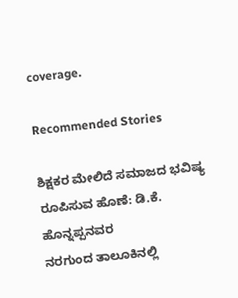coverage.

Recommended Stories

ಶಿಕ್ಷಕರ ಮೇಲಿದೆ ಸಮಾಜದ ಭವಿಷ್ಯ ರೂಪಿಸುವ ಹೊಣೆ: ಡಿ.ಕೆ. ಹೊನ್ನಪ್ಪನವರ
ನರಗುಂದ ತಾಲೂಕಿನಲ್ಲಿ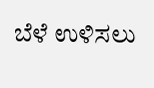ಬೆಳೆ ಉಳಿಸಲು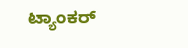ಟ್ಯಾಂಕರ್‌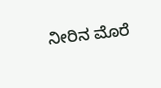ನೀರಿನ ಮೊರೆ